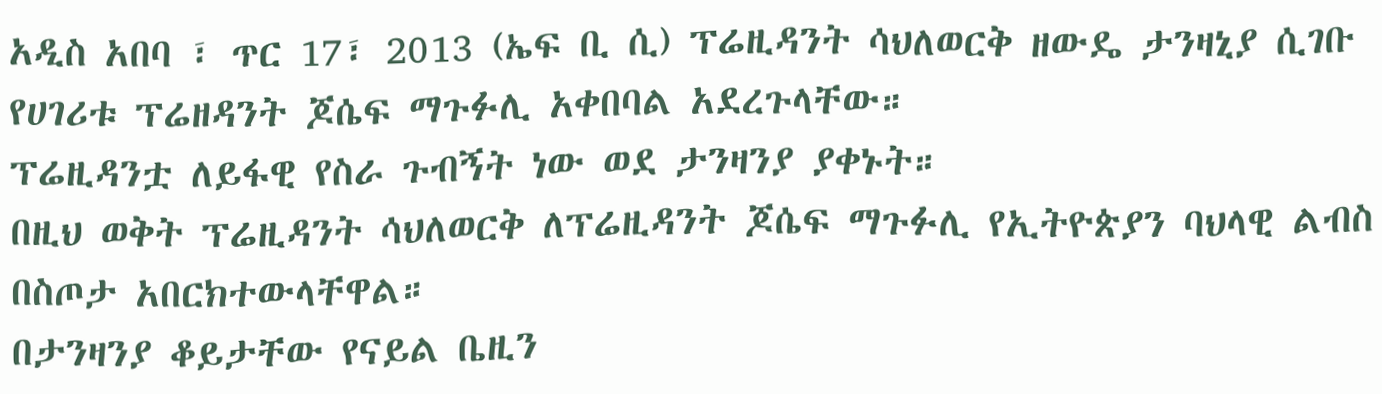አዲስ አበባ ፣ ጥር 17፣ 2013 (ኤፍ ቢ ሲ) ፕሬዚዳንት ሳህለወርቅ ዘውዴ ታንዛኒያ ሲገቡ የሀገሪቱ ፕሬዘዳንት ጆሴፍ ማጉፉሊ አቀበባል አደረጉላቸው።
ፕሬዚዳንቷ ለይፋዊ የስራ ጉብኝት ነው ወደ ታንዛንያ ያቀኑት።
በዚህ ወቅት ፕሬዚዳንት ሳህለወርቅ ለፕሬዚዳንት ጆሴፍ ማጉፉሊ የኢትዮጵያን ባህላዊ ልብስ በስጦታ አበርክተውላቸዋል።
በታንዛንያ ቆይታቸው የናይል ቤዚን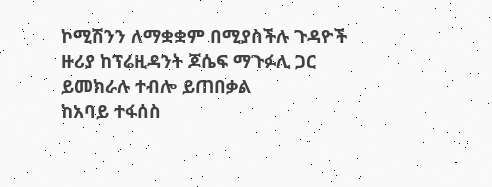ኮሚሽንን ለማቋቋም በሚያስችሉ ጉዳዮች ዙሪያ ከፕሬዚዳንት ጆሴፍ ማጉፉሊ ጋር ይመክራሉ ተብሎ ይጠበቃል
ከአባይ ተፋሰስ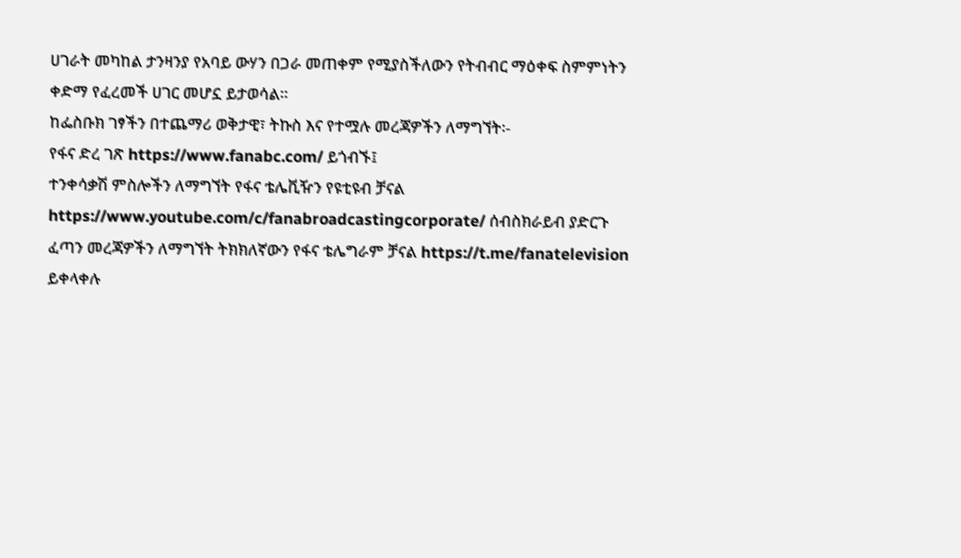ሀገራት መካከል ታንዛንያ የአባይ ውሃን በጋራ መጠቀም የሚያስችለውን የትብብር ማዕቀፍ ስምምነትን ቀድማ የፈረመች ሀገር መሆኗ ይታወሳል፡፡
ከፌስቡክ ገፃችን በተጨማሪ ወቅታዊ፣ ትኩስ እና የተሟሉ መረጃዎችን ለማግኘት፡-
የፋና ድረ ገጽ https://www.fanabc.com/ ይጎብኙ፤
ተንቀሳቃሽ ምስሎችን ለማግኘት የፋና ቴሌቪዥን የዩቲዩብ ቻናል https://www.youtube.com/c/fanabroadcastingcorporate/ ሰብስክራይብ ያድርጉ
ፈጣን መረጃዎችን ለማግኘት ትክክለኛውን የፋና ቴሌግራም ቻናል https://t.me/fanatelevision ይቀላቀሉ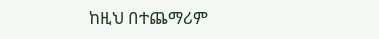ከዚህ በተጨማሪም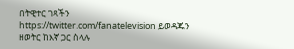በትዊተር ገጻችን https://twitter.com/fanatelevision ይወዳጁን
ዘወትር ከእኛ ጋር ስላሉ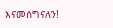እናመሰግናለን!